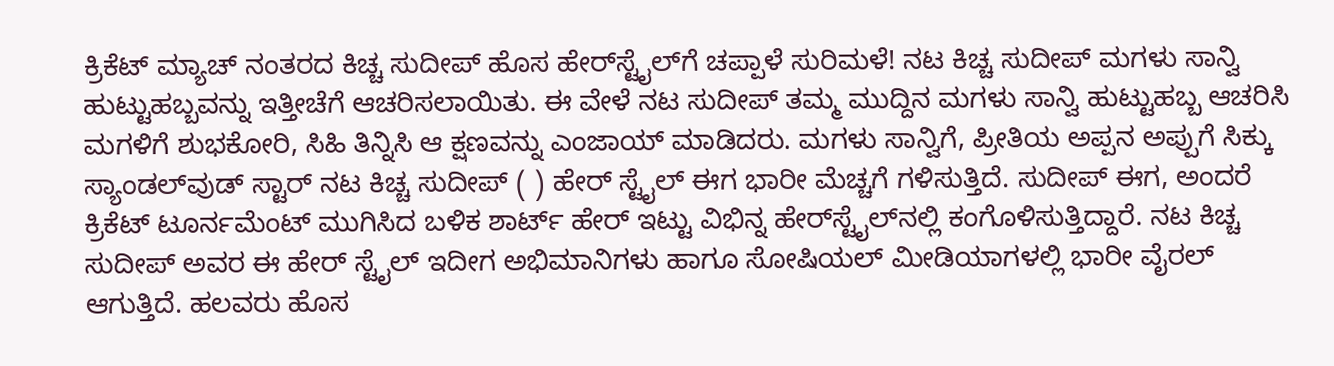ಕ್ರಿಕೆಟ್ ಮ್ಯಾಚ್ ನಂತರದ ಕಿಚ್ಚ ಸುದೀಪ್ ಹೊಸ ಹೇರ್‌ಸ್ಟೈಲ್‌ಗೆ ಚಪ್ಪಾಳೆ ಸುರಿಮಳೆ! ನಟ ಕಿಚ್ಚ ಸುದೀಪ್ ಮಗಳು ಸಾನ್ವಿ ಹುಟ್ಟುಹಬ್ಬವನ್ನು ಇತ್ತೀಚೆಗೆ ಆಚರಿಸಲಾಯಿತು. ಈ ವೇಳೆ ನಟ ಸುದೀಪ್ ತಮ್ಮ ಮುದ್ದಿನ ಮಗಳು ಸಾನ್ವಿ ಹುಟ್ಟುಹಬ್ಬ ಆಚರಿಸಿ ಮಗಳಿಗೆ ಶುಭಕೋರಿ, ಸಿಹಿ ತಿನ್ನಿಸಿ ಆ ಕ್ಷಣವನ್ನು ಎಂಜಾಯ್ ಮಾಡಿದರು. ಮಗಳು ಸಾನ್ವಿಗೆ, ಪ್ರೀತಿಯ ಅಪ್ಪನ ಅಪ್ಪುಗೆ ಸಿಕ್ಕು ಸ್ಯಾಂಡಲ್‌ವುಡ್ ಸ್ಟಾರ್ ನಟ ಕಿಚ್ಚ ಸುದೀಪ್ ( ) ಹೇರ್ ಸ್ಟೈಲ್ ಈಗ ಭಾರೀ ಮೆಚ್ಚಗೆ ಗಳಿಸುತ್ತಿದೆ. ಸುದೀಪ್ ಈಗ, ಅಂದರೆ ಕ್ರಿಕೆಟ್ ಟೂರ್ನಮೆಂಟ್ ಮುಗಿಸಿದ ಬಳಿಕ ಶಾರ್ಟ್ ಹೇರ್ ಇಟ್ಟು ವಿಭಿನ್ನ ಹೇರ್‌ಸ್ಟೈಲ್‌ನಲ್ಲಿ ಕಂಗೊಳಿಸುತ್ತಿದ್ದಾರೆ. ನಟ ಕಿಚ್ಚ ಸುದೀಪ್ ಅವರ ಈ ಹೇರ್‌ ಸ್ಟೈಲ್ ಇದೀಗ ಅಭಿಮಾನಿಗಳು ಹಾಗೂ ಸೋಷಿಯಲ್ ಮೀಡಿಯಾಗಳಲ್ಲಿ ಭಾರೀ ವೈರಲ್ ಆಗುತ್ತಿದೆ. ಹಲವರು ಹೊಸ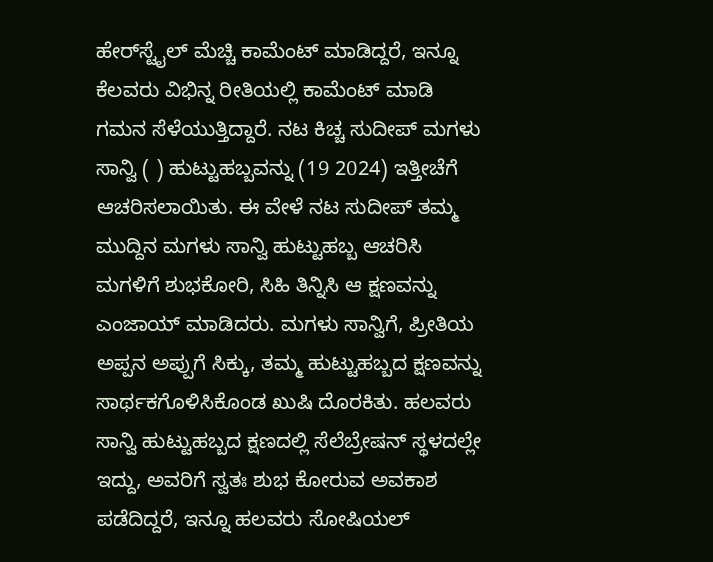ಹೇರ್‌ಸ್ಟೈಲ್ ಮೆಚ್ಚಿ ಕಾಮೆಂಟ್ ಮಾಡಿದ್ದರೆ, ಇನ್ನೂ ಕೆಲವರು ವಿಭಿನ್ನ ರೀತಿಯಲ್ಲಿ ಕಾಮೆಂಟ್ ಮಾಡಿ ಗಮನ ಸೆಳೆಯುತ್ತಿದ್ದಾರೆ. ನಟ ಕಿಚ್ಚ ಸುದೀಪ್ ಮಗಳು ಸಾನ್ವಿ ( ) ಹುಟ್ಟುಹಬ್ಬವನ್ನು (19 2024) ಇತ್ತೀಚೆಗೆ ಆಚರಿಸಲಾಯಿತು. ಈ ವೇಳೆ ನಟ ಸುದೀಪ್ ತಮ್ಮ ಮುದ್ದಿನ ಮಗಳು ಸಾನ್ವಿ ಹುಟ್ಟುಹಬ್ಬ ಆಚರಿಸಿ ಮಗಳಿಗೆ ಶುಭಕೋರಿ, ಸಿಹಿ ತಿನ್ನಿಸಿ ಆ ಕ್ಷಣವನ್ನು ಎಂಜಾಯ್ ಮಾಡಿದರು. ಮಗಳು ಸಾನ್ವಿಗೆ, ಪ್ರೀತಿಯ ಅಪ್ಪನ ಅಪ್ಪುಗೆ ಸಿಕ್ಕು, ತಮ್ಮ ಹುಟ್ಟುಹಬ್ಬದ ಕ್ಷಣವನ್ನು ಸಾರ್ಥಕಗೊಳಿಸಿಕೊಂಡ ಖುಷಿ ದೊರಕಿತು. ಹಲವರು ಸಾನ್ವಿ ಹುಟ್ಟುಹಬ್ಬದ ಕ್ಷಣದಲ್ಲಿ ಸೆಲೆಬ್ರೇಷನ್ ಸ್ಥಳದಲ್ಲೇ ಇದ್ದು, ಅವರಿಗೆ ಸ್ವತಃ ಶುಭ ಕೋರುವ ಅವಕಾಶ ಪಡೆದಿದ್ದರೆ, ಇನ್ನೂ ಹಲವರು ಸೋಷಿಯಲ್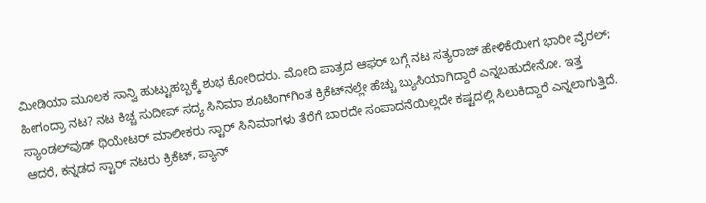ಮೀಡಿಯಾ ಮೂಲಕ ಸಾನ್ವಿ ಹುಟ್ಟುಹಬ್ಬಕ್ಕೆ ಶುಭ ಕೋರಿದರು. ಮೋದಿ ಪಾತ್ರದ ಆಫರ್ ಬಗ್ಗೆ ನಟ ಸತ್ಯರಾಜ್ ಹೇಳಿಕೆಯೀಗ ಭಾರೀ ವೈರಲ್; ಹೀಗಂದ್ರಾ ನಟ? ನಟ ಕಿಚ್ಚ ಸುದೀಪ್ ಸದ್ಯ ಸಿನಿಮಾ ಶೂಟಿಂಗ್‌ಗಿಂತ ಕ್ರಿಕೆಟ್‌ನಲ್ಲೇ ಹೆಚ್ಚು ಬ್ಯುಸಿಯಾಗಿದ್ದಾರೆ ಎನ್ನಬಹುದೇನೋ. ಇತ್ತ ಸ್ಯಾಂಡಲ್‌ವುಡ್ ಥಿಯೇಟರ್ ಮಾಲೀಕರು ಸ್ಟಾರ್ ಸಿನಿಮಾಗಳು ತೆರೆಗೆ ಬಾರದೇ ಸಂಪಾದನೆಯಿಲ್ಲದೇ ಕಷ್ಟದಲ್ಲಿ ಸಿಲುಕಿದ್ದಾರೆ ಎನ್ನಲಾಗುತ್ತಿದೆ. ಆದರೆ, ಕನ್ನಡದ ಸ್ಟಾರ್ ನಟರು ಕ್ರಿಕೆಟ್, ಪ್ಯಾನ್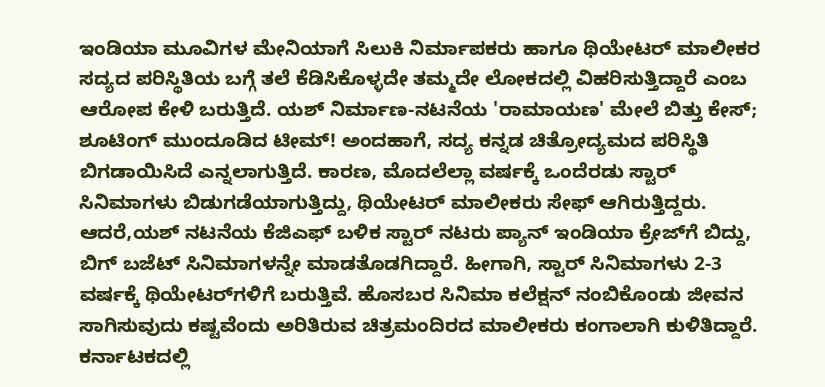ಇಂಡಿಯಾ ಮೂವಿಗಳ ಮೇನಿಯಾಗೆ ಸಿಲುಕಿ ನಿರ್ಮಾಪಕರು ಹಾಗೂ ಥಿಯೇಟರ್‌ ಮಾಲೀಕರ ಸದ್ಯದ ಪರಿಸ್ಥಿತಿಯ ಬಗ್ಗೆ ತಲೆ ಕೆಡಿಸಿಕೊಳ್ಳದೇ ತಮ್ಮದೇ ಲೋಕದಲ್ಲಿ ವಿಹರಿಸುತ್ತಿದ್ದಾರೆ ಎಂಬ ಆರೋಪ ಕೇಳಿ ಬರುತ್ತಿದೆ. ಯಶ್ ನಿರ್ಮಾಣ-ನಟನೆಯ 'ರಾಮಾಯಣ' ಮೇಲೆ ಬಿತ್ತು ಕೇಸ್; ಶೂಟಿಂಗ್‌ ಮುಂದೂಡಿದ ಟೀಮ್! ಅಂದಹಾಗೆ, ಸದ್ಯ ಕನ್ನಡ ಚಿತ್ರೋದ್ಯಮದ ಪರಿಸ್ಥಿತಿ ಬಿಗಡಾಯಿಸಿದೆ ಎನ್ನಲಾಗುತ್ತಿದೆ. ಕಾರಣ, ಮೊದಲೆಲ್ಲಾ ವರ್ಷಕ್ಕೆ ಒಂದೆರಡು ಸ್ಟಾರ್ ಸಿನಿಮಾಗಳು ಬಿಡುಗಡೆಯಾಗುತ್ತಿದ್ದು, ಥಿಯೇಟರ್ ಮಾಲೀಕರು ಸೇಫ್ ಆಗಿರುತ್ತಿದ್ದರು. ಆದರೆ,ಯಶ್‌ ನಟನೆಯ ಕೆಜಿಎಫ್ ಬಳಿಕ ಸ್ಟಾರ್ ನಟರು ಪ್ಯಾನ್ ಇಂಡಿಯಾ ಕ್ರೇಜ್‌ಗೆ ಬಿದ್ದು, ಬಿಗ್ ಬಜೆಟ್ ಸಿನಿಮಾಗಳನ್ನೇ ಮಾಡತೊಡಗಿದ್ದಾರೆ. ಹೀಗಾಗಿ, ಸ್ಟಾರ್ ಸಿನಿಮಾಗಳು 2-3 ವರ್ಷಕ್ಕೆ ಥಿಯೇಟರ್‌ಗಳಿಗೆ ಬರುತ್ತಿವೆ. ಹೊಸಬರ ಸಿನಿಮಾ ಕಲೆಕ್ಷನ್ ನಂಬಿಕೊಂಡು ಜೀವನ ಸಾಗಿಸುವುದು ಕಷ್ಟವೆಂದು ಅರಿತಿರುವ ಚಿತ್ರಮಂದಿರದ ಮಾಲೀಕರು ಕಂಗಾಲಾಗಿ ಕುಳಿತಿದ್ದಾರೆ. ಕರ್ನಾಟಕದಲ್ಲಿ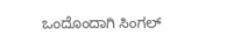ಒಂದೊಂದಾಗಿ ಸಿಂಗಲ್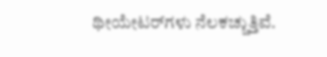ಥೀಯೇಟರ್‌ಗಳು ನೆಲಕಚ್ಚುತ್ತಿವೆ.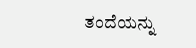ತಂದೆಯನ್ನು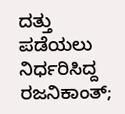ದತ್ತು ಪಡೆಯಲು ನಿರ್ಧರಿಸಿದ್ದ ರಜನಿಕಾಂತ್;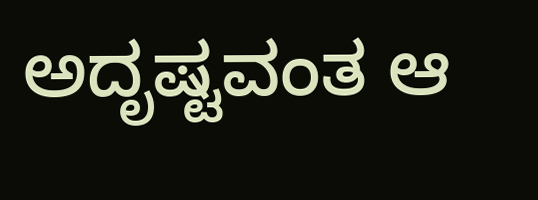ಅದೃಷ್ಟವಂತ ಆ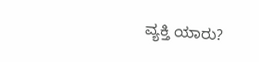ವ್ಯಕ್ತಿ ಯಾರು?